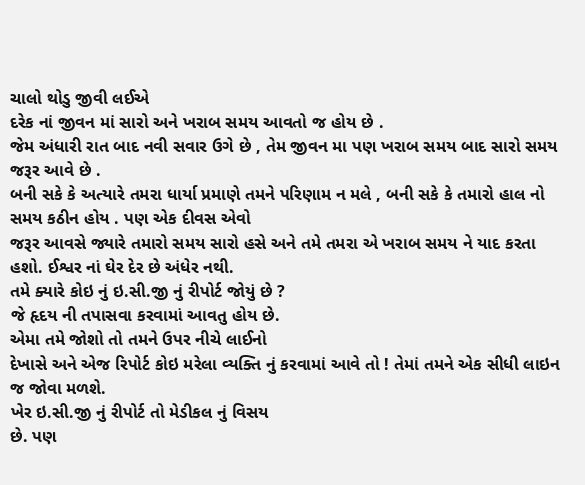ચાલો થોડુ જીવી લઈએ
દરેક નાં જીવન માં સારો અને ખરાબ સમય આવતો જ હોય છે .
જેમ અંધારી રાત બાદ નવી સવાર ઉગે છે , તેમ જીવન મા પણ ખરાબ સમય બાદ સારો સમય જરૂર આવે છે .
બની સકે કે અત્યારે તમરા ધાર્યા પ્રમાણે તમને પરિણામ ન મલે , બની સકે કે તમારો હાલ નો સમય કઠીન હોય . પણ એક દીવસ એવો
જરૂર આવસે જ્યારે તમારો સમય સારો હસે અને તમે તમરા એ ખરાબ સમય ને યાદ કરતા હશો. ઈશ્વર નાં ઘેર દેર છે અંધેર નથી.
તમે ક્યારે કોઇ નું ઇ.સી.જી નું રીપોર્ટ જોયું છે ?
જે હૃદય ની તપાસવા કરવામાં આવતુ હોય છે.
એમા તમે જોશો તો તમને ઉપર નીચે લાઈનો
દેખાસે અને એજ રિપોર્ટ કોઇ મરેલા વ્યક્તિ નું કરવામાં આવે તો ! તેમાં તમને એક સીધી લાઇન જ જોવા મળશે.
ખેર ઇ.સી.જી નું રીપોર્ટ તો મેડીકલ નું વિસય
છે. પણ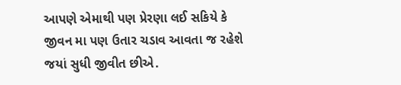આપણે એમાથી પણ પ્રેરણા લઈ સકિયે કે જીવન મા પણ ઉતાર ચડાવ આવતા જ રહેશે જયાં સુધી જીવીત છીએ.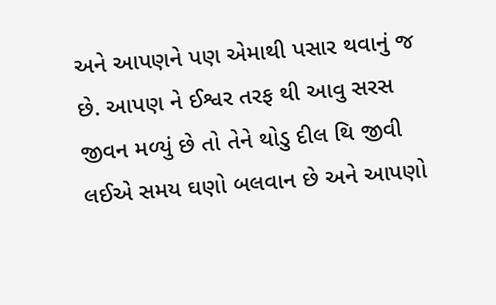અને આપણને પણ એમાથી પસાર થવાનું જ
છે. આપણ ને ઈશ્વર તરફ થી આવુ સરસ
જીવન મળ્યું છે તો તેને થોડુ દીલ થિ જીવી લઈએ સમય ઘણો બલવાન છે અને આપણો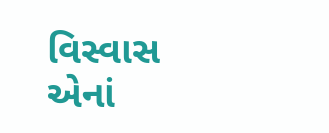વિસ્વાસ એનાં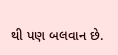થી પણ બલવાન છે.